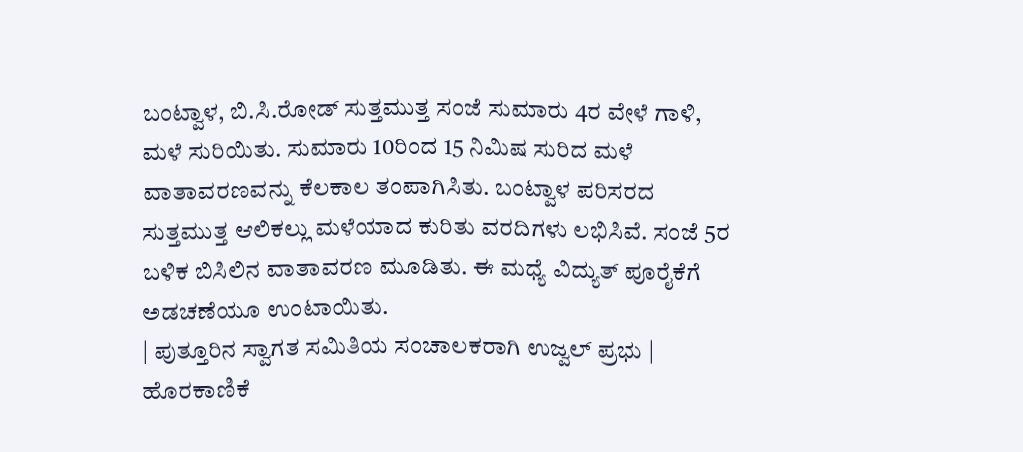ಬಂಟ್ವಾಳ, ಬಿ.ಸಿ.ರೋಡ್ ಸುತ್ತಮುತ್ತ ಸಂಜೆ ಸುಮಾರು 4ರ ವೇಳೆ ಗಾಳಿ, ಮಳೆ ಸುರಿಯಿತು. ಸುಮಾರು 10ರಿಂದ 15 ನಿಮಿಷ ಸುರಿದ ಮಳೆ ವಾತಾವರಣವನ್ನು ಕೆಲಕಾಲ ತಂಪಾಗಿಸಿತು. ಬಂಟ್ವಾಳ ಪರಿಸರದ ಸುತ್ತಮುತ್ತ ಆಲಿಕಲ್ಲು ಮಳೆಯಾದ ಕುರಿತು ವರದಿಗಳು ಲಭಿಸಿವೆ. ಸಂಜೆ 5ರ ಬಳಿಕ ಬಿಸಿಲಿನ ವಾತಾವರಣ ಮೂಡಿತು. ಈ ಮಧ್ಯೆ ವಿದ್ಯುತ್ ಪೂರೈಕೆಗೆ ಅಡಚಣೆಯೂ ಉಂಟಾಯಿತು.
| ಪುತ್ತೂರಿನ ಸ್ವಾಗತ ಸಮಿತಿಯ ಸಂಚಾಲಕರಾಗಿ ಉಜ್ವಲ್ ಪ್ರಭು | ಹೊರಕಾಣಿಕೆ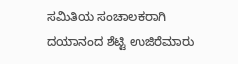ಸಮಿತಿಯ ಸಂಚಾಲಕರಾಗಿ ದಯಾನಂದ ಶೆಟ್ಟಿ ಉಜಿರೆಮಾರು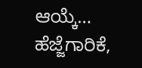ಆಯ್ಕೆ…
ಹೆಜ್ಜೆಗಾರಿಕೆ,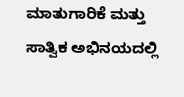ಮಾತುಗಾರಿಕೆ ಮತ್ತು ಸಾತ್ವಿಕ ಅಭಿನಯದಲ್ಲಿ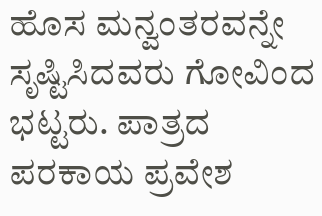ಹೊಸ ಮನ್ವಂತರವನ್ನೇ ಸೃಷ್ಟಿಸಿದವರು ಗೋವಿಂದ ಭಟ್ಟರು. ಪಾತ್ರದ ಪರಕಾಯ ಪ್ರವೇಶ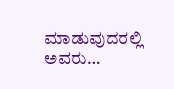ಮಾಡುವುದರಲ್ಲಿ ಅವರು…